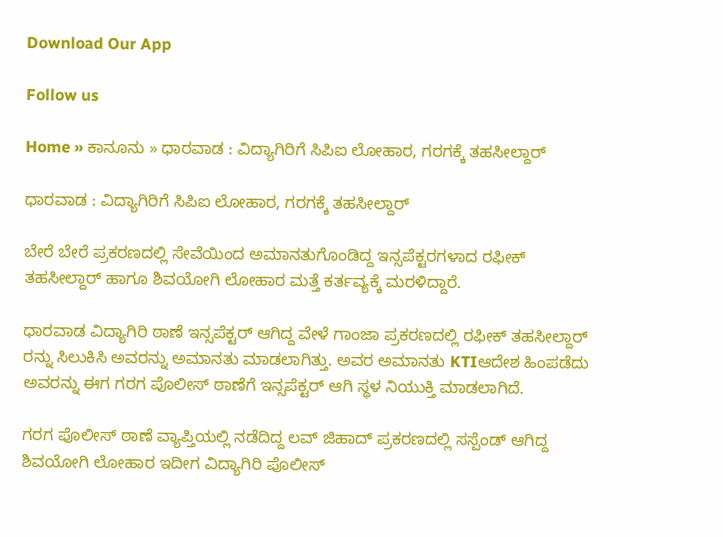Download Our App

Follow us

Home » ಕಾನೂನು » ಧಾರವಾಡ : ವಿದ್ಯಾಗಿರಿಗೆ ಸಿಪಿಐ ಲೋಹಾರ, ಗರಗಕ್ಕೆ ತಹಸೀಲ್ದಾರ್

ಧಾರವಾಡ : ವಿದ್ಯಾಗಿರಿಗೆ ಸಿಪಿಐ ಲೋಹಾರ, ಗರಗಕ್ಕೆ ತಹಸೀಲ್ದಾರ್

ಬೇರೆ ಬೇರೆ ಪ್ರಕರಣದಲ್ಲಿ ಸೇವೆಯಿಂದ ಅಮಾನತುಗೊಂಡಿದ್ದ ಇನ್ಸಪೆಕ್ಟರಗಳಾದ ರಫೀಕ್ ತಹಸೀಲ್ದಾರ್ ಹಾಗೂ ಶಿವಯೋಗಿ ಲೋಹಾರ ಮತ್ತೆ ಕರ್ತವ್ಯಕ್ಕೆ ಮರಳಿದ್ದಾರೆ.

ಧಾರವಾಡ ವಿದ್ಯಾಗಿರಿ ಠಾಣೆ ಇನ್ಸಪೆಕ್ಟರ್ ಆಗಿದ್ದ ವೇಳೆ ಗಾಂಜಾ ಪ್ರಕರಣದಲ್ಲಿ ರಫೀಕ್ ತಹಸೀಲ್ದಾರ್ ರನ್ನು ಸಿಲುಕಿಸಿ ಅವರನ್ನು ಅಮಾನತು ಮಾಡಲಾಗಿತ್ತು. ಅವರ ಅಮಾನತು KTIಆದೇಶ ಹಿಂಪಡೆದು ಅವರನ್ನು ಈಗ ಗರಗ ಪೊಲೀಸ್ ಠಾಣೆಗೆ ಇನ್ಸಪೆಕ್ಟರ್ ಆಗಿ ಸ್ಥಳ ನಿಯುಕ್ತಿ ಮಾಡಲಾಗಿದೆ.

ಗರಗ ಪೊಲೀಸ್ ಠಾಣೆ ವ್ಯಾಪ್ತಿಯಲ್ಲಿ ನಡೆದಿದ್ದ ಲವ್ ಜಿಹಾದ್ ಪ್ರಕರಣದಲ್ಲಿ ಸಸ್ಪೆಂಡ್ ಆಗಿದ್ದ ಶಿವಯೋಗಿ ಲೋಹಾರ ಇದೀಗ ವಿದ್ಯಾಗಿರಿ ಪೊಲೀಸ್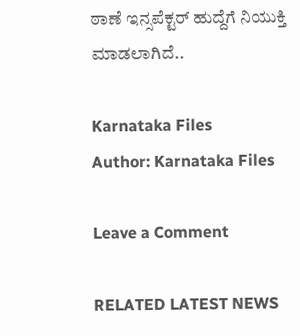ಠಾಣೆ ಇನ್ಸಪೆಕ್ಟರ್ ಹುದ್ದೆಗೆ ನಿಯುಕ್ತಿ ಮಾಡಲಾಗಿದೆ..

Karnataka Files
Author: Karnataka Files

Leave a Comment

RELATED LATEST NEWS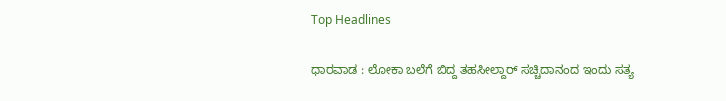Top Headlines

ಧಾರವಾಡ : ಲೋಕಾ ಬಲೆಗೆ ಬಿದ್ದ ತಹಸೀಲ್ದಾರ್ ಸಚ್ಚಿದಾನಂದ ಇಂದು ಸತ್ಯ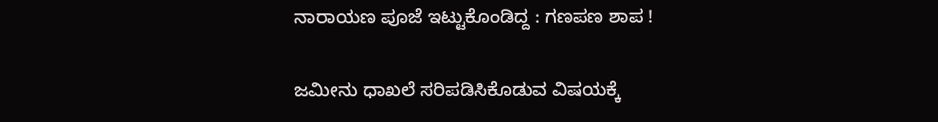ನಾರಾಯಣ ಪೂಜೆ ಇಟ್ಟುಕೊಂಡಿದ್ದ : ಗಣಪಣ ಶಾಪ !

ಜಮೀನು ಧಾಖಲೆ ಸರಿಪಡಿಸಿಕೊಡುವ ವಿಷಯಕ್ಕೆ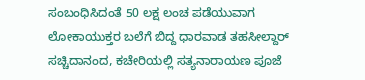ಸಂಬಂಧಿಸಿದಂತೆ 50 ಲಕ್ಷ ಲಂಚ ಪಡೆಯುವಾಗ ಲೋಕಾಯುಕ್ತರ ಬಲೆಗೆ ಬಿದ್ದ ಧಾರವಾಡ ತಹಸೀಲ್ದಾರ್ ಸಚ್ಚಿದಾನಂದ, ಕಚೇರಿಯಲ್ಲಿ ಸತ್ಯನಾರಾಯಣ ಪೂಜೆ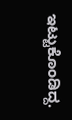ಇಟ್ಟುಕೊಂಡಿದ್ದ.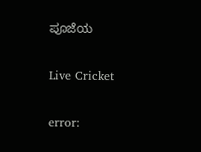ಪೂಜೆಯ

Live Cricket

error: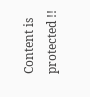Content is protected !!